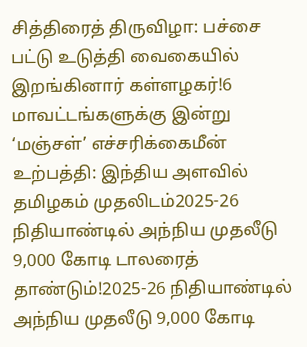சித்திரைத் திருவிழா: பச்சை பட்டு உடுத்தி வைகையில் இறங்கினார் கள்ளழகர்!6 மாவட்டங்களுக்கு இன்று ‘மஞ்சள்’ எச்சரிக்கைமீன் உற்பத்தி: இந்திய அளவில் தமிழகம் முதலிடம்2025-26 நிதியாண்டில் அந்நிய முதலீடு 9,000 கோடி டாலரைத் தாண்டும்!2025-26 நிதியாண்டில் அந்நிய முதலீடு 9,000 கோடி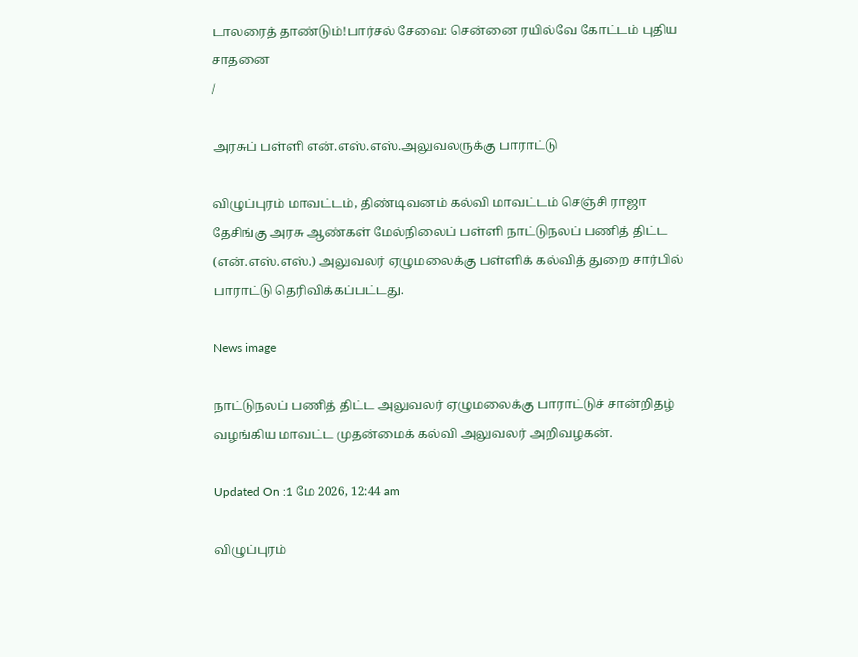டாலரைத் தாண்டும்!பார்சல் சேவை: சென்னை ரயில்வே கோட்டம் புதிய சாதனை
/

அரசுப் பள்ளி என்.எஸ்.எஸ்.அலுவலருக்கு பாராட்டு

விழுப்புரம் மாவட்டம், திண்டிவனம் கல்வி மாவட்டம் செஞ்சி ராஜா தேசிங்கு அரசு ஆண்கள் மேல்நிலைப் பள்ளி நாட்டுநலப் பணித் திட்ட (என்.எஸ்.எஸ்.) அலுவலர் ஏழுமலைக்கு பள்ளிக் கல்வித் துறை சார்பில் பாராட்டு தெரிவிக்கப்பட்டது.

News image

நாட்டுநலப் பணித் திட்ட அலுவலர் ஏழுமலைக்கு பாராட்டுச் சான்றிதழ் வழங்கிய மாவட்ட முதன்மைக் கல்வி அலுவலர் அறிவழகன்.

Updated On :1 மே 2026, 12:44 am

விழுப்புரம்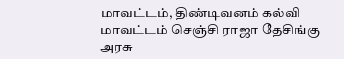மாவட்டம், திண்டிவனம் கல்வி மாவட்டம் செஞ்சி ராஜா தேசிங்கு அரசு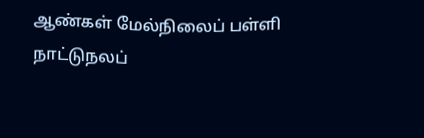ஆண்கள் மேல்நிலைப் பள்ளி நாட்டுநலப்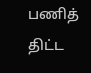பணித் திட்ட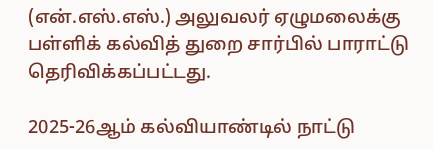(என்.எஸ்.எஸ்.) அலுவலர் ஏழுமலைக்கு பள்ளிக் கல்வித் துறை சார்பில் பாராட்டு தெரிவிக்கப்பட்டது.

2025-26ஆம் கல்வியாண்டில் நாட்டு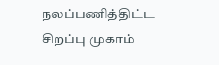நலப்பணித்திட்ட சிறப்பு முகாம்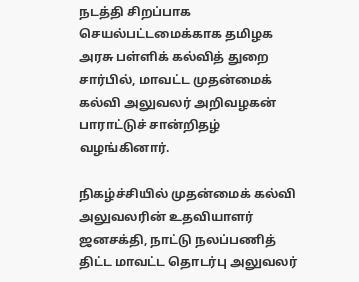நடத்தி சிறப்பாக செயல்பட்டமைக்காக தமிழக அரசு பள்ளிக் கல்வித் துறை சார்பில், மாவட்ட முதன்மைக் கல்வி அலுவலர் அறிவழகன் பாராட்டுச் சான்றிதழ் வழங்கினார்.

நிகழ்ச்சியில் முதன்மைக் கல்வி அலுவலரின் உதவியாளர் ஜனசக்தி, நாட்டு நலப்பணித் திட்ட மாவட்ட தொடர்பு அலுவலர்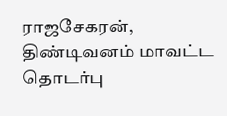ராஜசேகரன், திண்டிவனம் மாவட்ட தொடர்பு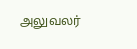அலுவலர்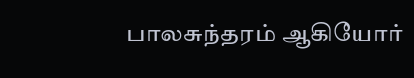பாலசுந்தரம் ஆகியோர்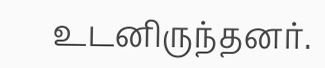உடனிருந்தனர்.